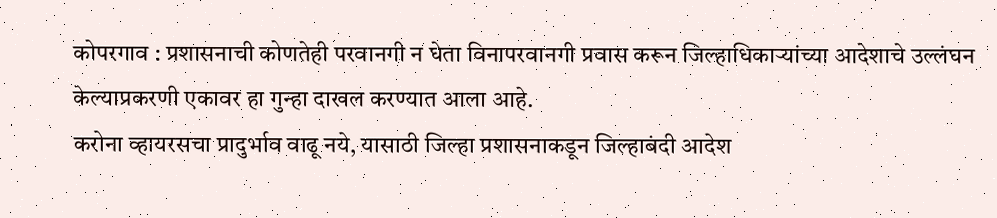कोपरगाव : प्रशासनाची कोणतेही परवानगी न घेता विनापरवानगी प्रवास करून जिल्हाधिकाऱ्यांच्या आदेशाचे उल्लंघन केल्याप्रकरणी एकावर हा गुन्हा दाखल करण्यात आला आहे.
करोना व्हायरसचा प्रादुर्भाव वाढू नये, यासाठी जिल्हा प्रशासनाकडून जिल्हाबंदी आदेश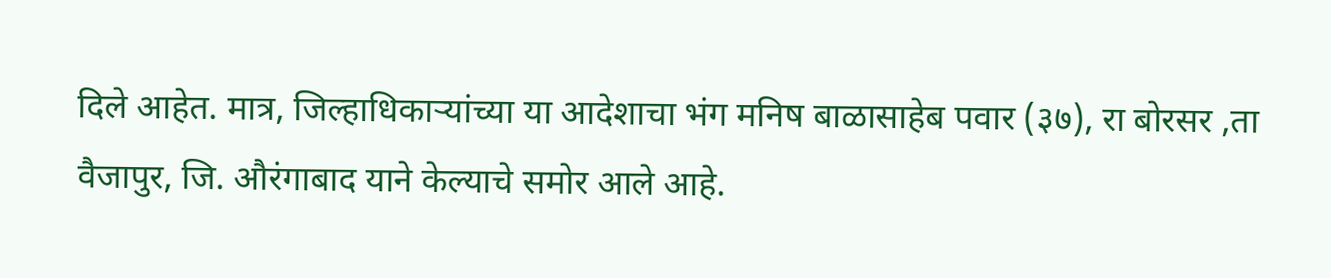दिले आहेत. मात्र, जिल्हाधिकाऱ्यांच्या या आदेशाचा भंग मनिष बाळासाहेब पवार (३७), रा बोरसर ,ता वैजापुर, जि. औरंगाबाद याने केल्याचे समोर आले आहे.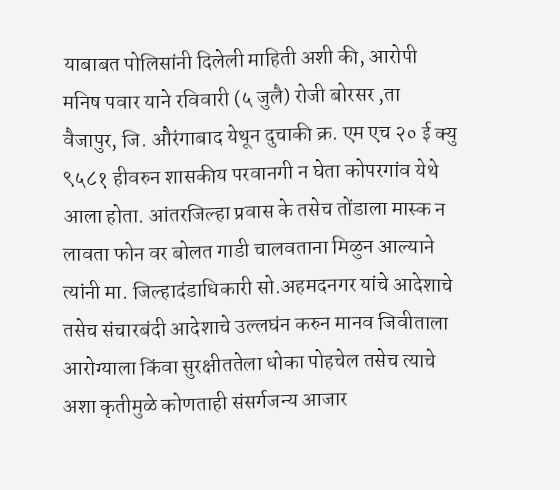याबाबत पोलिसांनी दिलेली माहिती अशी की, आरोपी मनिष पवार याने रविवारी (५ जुलै) रोजी बोरसर ,ता वैजापुर, जि. औरंगाबाद येथून दुचाकी क्र. एम एच २० ई क्यु ९५८१ हीवरुन शासकीय परवानगी न घेता कोपरगांव येथे आला होता. आंतरजिल्हा प्रवास के तसेच तोंडाला मास्क न लावता फोन वर बोलत गाडी चालवताना मिळुन आल्याने त्यांनी मा. जिल्हादंडाधिकारी सो.अहमदनगर यांचे आदेशाचे तसेच संचारबंदी आदेशाचे उल्लघंन करुन मानव जिवीताला आरोग्याला किंवा सुरक्षीततेला धोका पोहचेल तसेच त्याचे अशा कृतीमुळे कोणताही संसर्गजन्य आजार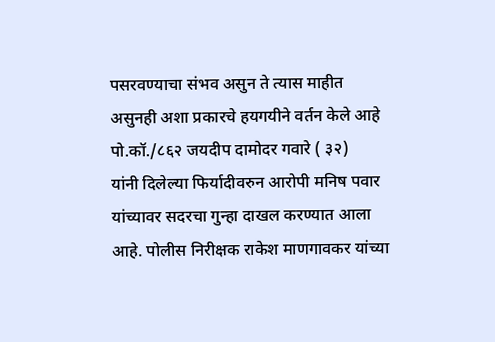पसरवण्याचा संभव असुन ते त्यास माहीत असुनही अशा प्रकारचे हयगयीने वर्तन केले आहे पो.कॉ./८६२ जयदीप दामोदर गवारे ( ३२)
यांनी दिलेल्या फिर्यादीवरुन आरोपी मनिष पवार यांच्यावर सदरचा गुन्हा दाखल करण्यात आला आहे. पोलीस निरीक्षक राकेश माणगावकर यांच्या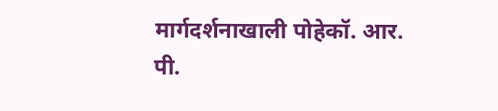मार्गदर्शनाखाली पोहेकॉ. आर. पी.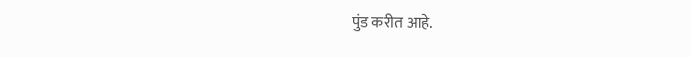पुंड करीत आहे.